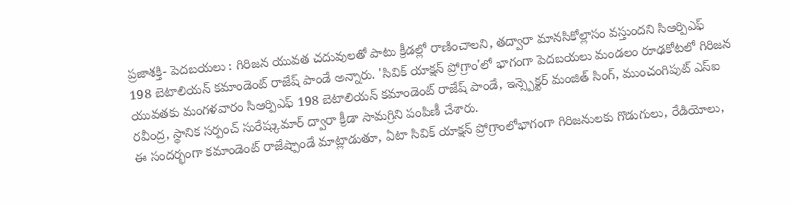ప్రజాశక్తి- పెదబయలు : గిరిజన యువత చదువులతో పాటు క్రీడల్లో రాణించాలని, తద్వారా మానసికోల్లాసం వస్తుందని సిఆర్పిఎఫ్ 198 బెటాలియన్ కమాండెంట్ రాజేష్ పాండే అన్నారు. 'సివిక్ యాక్షన్ ప్రోగ్రాం'లో భాగంగా పెదబయలు మండలం రూఢకోటలో గిరిజన యువతకు మంగళవారం సిఆర్పిఎఫ్ 198 బెటాలియన్ కమాండెంట్ రాజేష్ పాండే, ఇన్స్పెక్టర్ మంజిత్ సింగ్, ముంచంగిపుట్ ఎస్ఐ రవీంద్ర, స్థానిక సర్పంచ్ సురేష్కుమార్ ద్వారా క్రీడా సామగ్రిని పంపిణీ చేశారు.
ఈ సందర్భంగా కమాండెంట్ రాజేష్పాండే మాట్లాడుతూ, ఏటా సివిక్ యాక్షన్ ప్రోగ్రాంలోభాగంగా గిరిజనులకు గొడుగులు, రేడియోలు,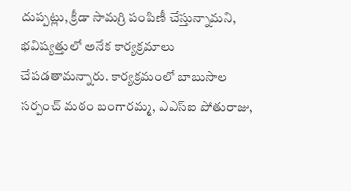దుప్పట్లు, క్రీడా సామగ్రి పంపిణీ చేస్తున్నామని, భవిష్యత్తులో అనేక కార్యక్రమాలు చేపడతామన్నారు. కార్యక్రమంలో బాబుసాల సర్పంచ్ మఠం బంగారమ్మ, ఎఎస్ఐ పోతురాజు,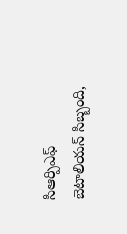సిఆర్పిఎఫ్ బెటాలియన్ సిబ్బంది,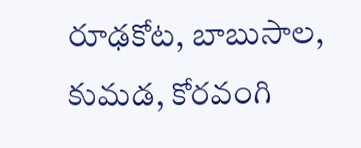రూఢకోట, బాబుసాల, కుమడ, కోరవంగి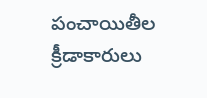పంచాయితీల క్రీడాకారులు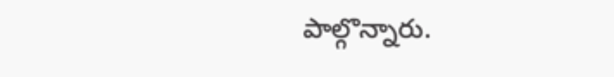పాల్గొన్నారు.